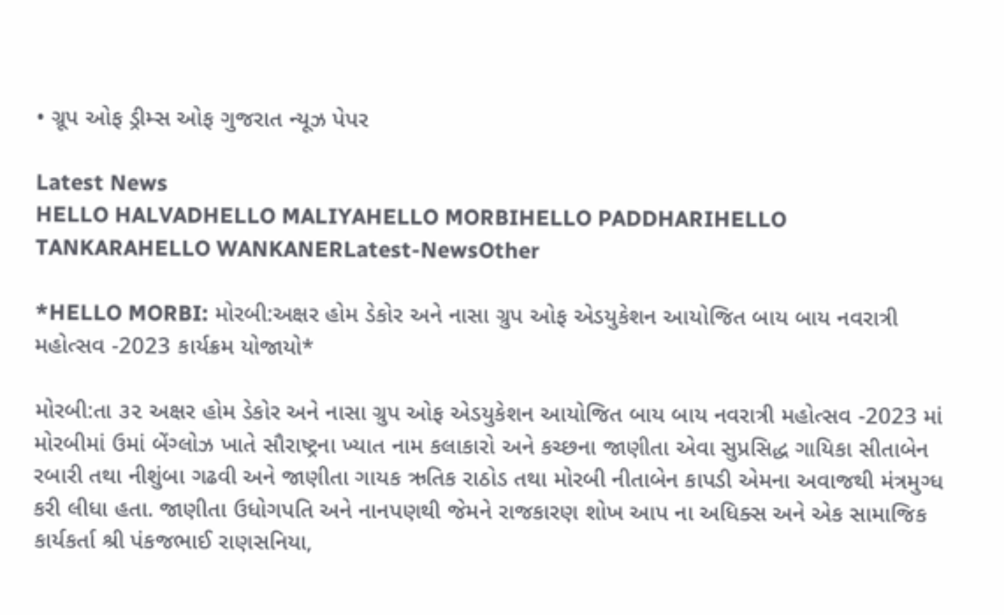• ગ્રૂપ ઓફ ડ્રીમ્સ ઓફ ગુજરાત ન્યૂઝ પેપર

Latest News
HELLO HALVADHELLO MALIYAHELLO MORBIHELLO PADDHARIHELLO TANKARAHELLO WANKANERLatest-NewsOther

*HELLO MORBI: મોરબી:અક્ષર હોમ ડેકોર અને નાસા ગ્રુપ ઓફ એડયુકેશન આયોજિત બાય બાય નવરાત્રી મહોત્સવ -2023 કાર્યક્રમ યોજાયો*

મોરબી:તા ૩૨ અક્ષર હોમ ડેકોર અને નાસા ગ્રુપ ઓફ એડયુકેશન આયોજિત બાય બાય નવરાત્રી મહોત્સવ -2023 માં મોરબીમાં ઉમાં બેંગ્લોઝ ખાતે સૌરાષ્ટ્રના ખ્યાત નામ કલાકારો અને કચ્છના જાણીતા એવા સુપ્રસિદ્ધ ગાયિકા સીતાબેન રબારી તથા નીશુંબા ગઢવી અને જાણીતા ગાયક ઋતિક રાઠોડ તથા મોરબી નીતાબેન કાપડી એમના અવાજથી મંત્રમુગ્ધ કરી લીધા હતા. જાણીતા ઉધોગપતિ અને નાનપણથી જેમને રાજકારણ શોખ આપ ના અધિક્સ અને એક સામાજિક કાર્યકર્તા શ્રી પંકજભાઈ રાણસનિયા,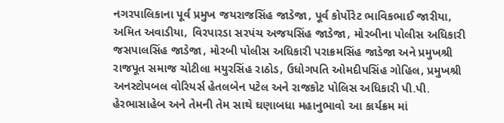નગરપાલિકાના પૂર્વ પ્રમુખ જયરાજસિંહ જાડેજા, પૂર્વ કોર્પોરેટ ભાવિકભાઈ જારીયા, અમિત અવાડીયા, વિરપારડા સરપંચ અજયસિંહ જાડેજા, મોરબીના પોલીસ અધિકારી જસપાલસિંહ જાડેજા, મોરબી પોલીસ અધિકારી પરાક્રમસિંહ જાડેજા અને પ્રમુખશ્રી રાજપૂત સમાજ ચોટીલા મયુરસિંહ રાઠોડ, ઉધોગપતિ ઓમદીપસિંહ ગોહિલ, પ્રમુખશ્રી અનસ્ટોપબલ વોરિયર્સ હેતલબેન પટેલ અને રાજકોટ પોલિસ અધિકારી પી.પી. હેરભાસાહેબ અને તેમની તેમ સાથે ઘણાબધા મહાનુભાવો આ કાર્યક્રમ માં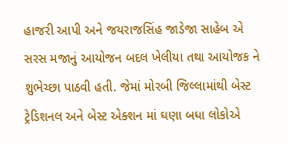હાજરી આપી અને જયરાજસિંહ જાડેજા સાહેબ એ સરસ મજાનું આયોજન બદલ ખેલીયા તથા આયોજક ને શુભેચ્છા પાઠવી હતી. જેમાં મોરબી જિલ્લામાંથી બેસ્ટ ટ્રેડિશનલ અને બેસ્ટ એક્શન માં ઘણા બધા લોકોએ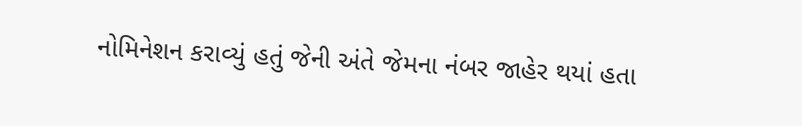નોમિનેશન કરાવ્યું હતું જેની અંતે જેમના નંબર જાહેર થયાં હતા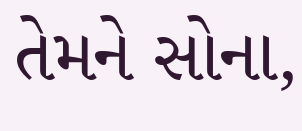તેમને સોના,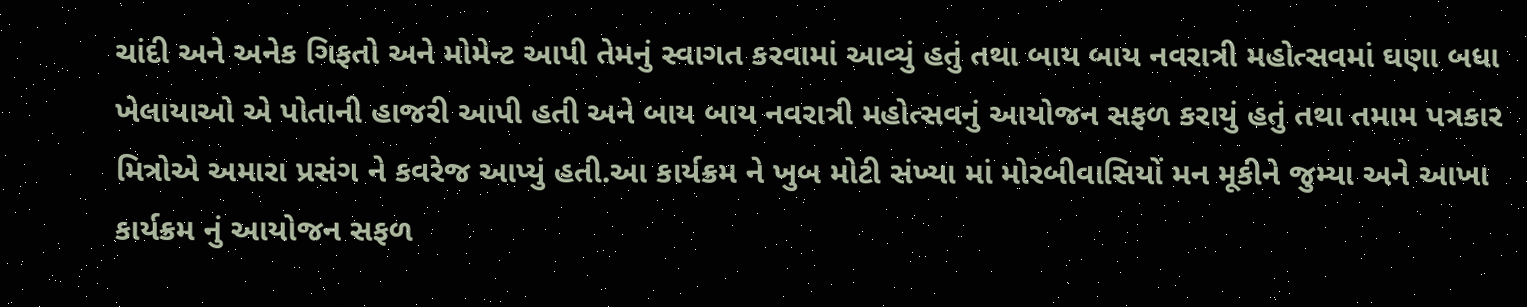ચાંદી અને અનેક ગિફતો અને મોમેન્ટ આપી તેમનું સ્વાગત કરવામાં આવ્યું હતું તથા બાય બાય નવરાત્રી મહોત્સવમાં ઘણા બધા ખેલાયાઓ એ પોતાની હાજરી આપી હતી અને બાય બાય નવરાત્રી મહોત્સવનું આયોજન સફળ કરાયું હતું તથા તમામ પત્રકાર મિત્રોએ અમારા પ્રસંગ ને કવરેજ આપ્યું હતી.આ કાર્યક્રમ ને ખુબ મોટી સંખ્યા માં મોરબીવાસિયોં મન મૂકીને જુમ્યા અને આખા કાર્યક્રમ નું આયોજન સફળ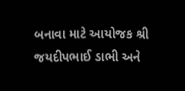બનાવા માટે આયોજક શ્રી જયદીપભાઈ ડાભી અને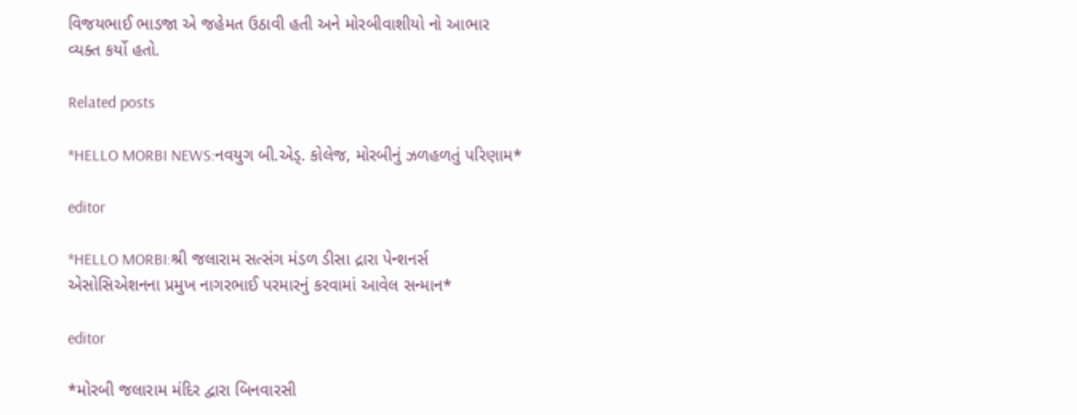વિજયભાઈ ભાડજા એ જહેમત ઉઠાવી હતી અને મોરબીવાશીયો નો આભાર વ્યક્ત કર્યો હતો.

Related posts

*HELLO MORBI NEWS:નવયુગ બી.એડ્. કોલેજ, મોરબીનું ઝળહળતું પરિણામ*

editor

*HELLO MORBI:શ્રી જલારામ સત્સંગ મંડળ ડીસા દ્રારા પેન્શનર્સ એસોસિએશનના પ્રમુખ નાગરભાઈ પરમારનું કરવામાં આવેલ સન્માન*

editor

*મોરબી જલારામ મંદિર દ્વારા બિનવારસી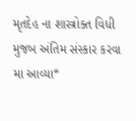મૃતદેહ ના શાસ્ત્રોક્ત વિધી મુજબ અંતિમ સંસ્કાર કરવા મા આવ્યા*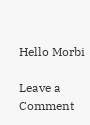Hello Morbi

Leave a Comment